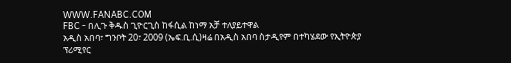WWW.FANABC.COM
FBC - በሊጉ ቅዱስ ጊዮርጊስ ከፋሲል ከነማ አቻ ተለያይተዋል
አዲስ አበባ፣ ግንቦት 20፣ 2009 (ኤፍ.ቢ.ሲ)ዛሬ በአዲስ አበባ ስታዲየም በተካሄደው የኢትዮጵያ ፕሪሚየር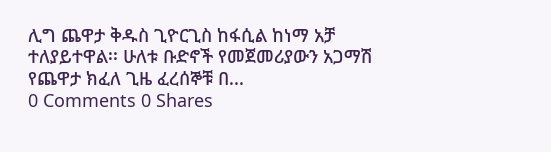ሊግ ጨዋታ ቅዱስ ጊዮርጊስ ከፋሲል ከነማ አቻ ተለያይተዋል፡፡ ሁለቱ ቡድኖች የመጀመሪያውን አጋማሽ የጨዋታ ክፈለ ጊዜ ፈረሰኞቹ በ...
0 Comments 0 Shares